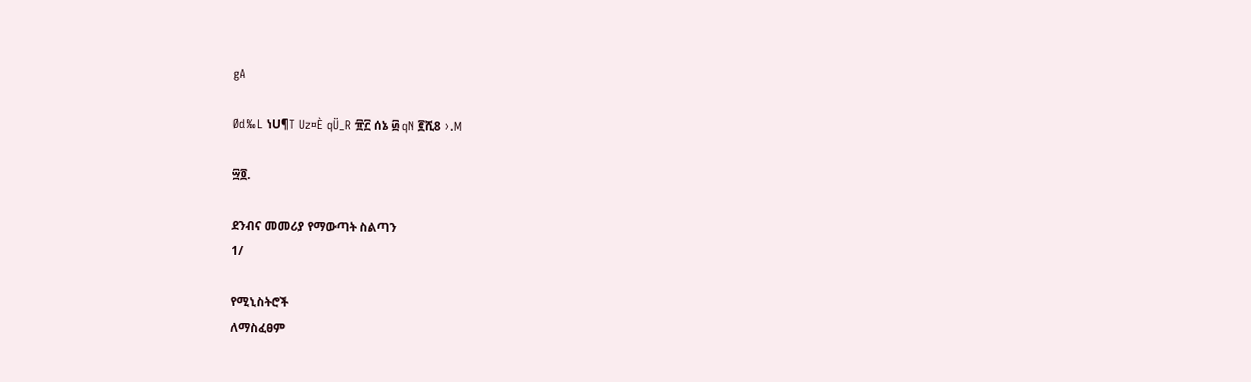gA

Ød‰L ነU¶T Uz¤È qÜ_R ፹፫ ሰኔ ፴ qN ፪ሺ8 ›.M

፵፬.

ደንብና መመሪያ የማውጣት ስልጣን
1/

የሚኒስትሮች
ለማስፈፀም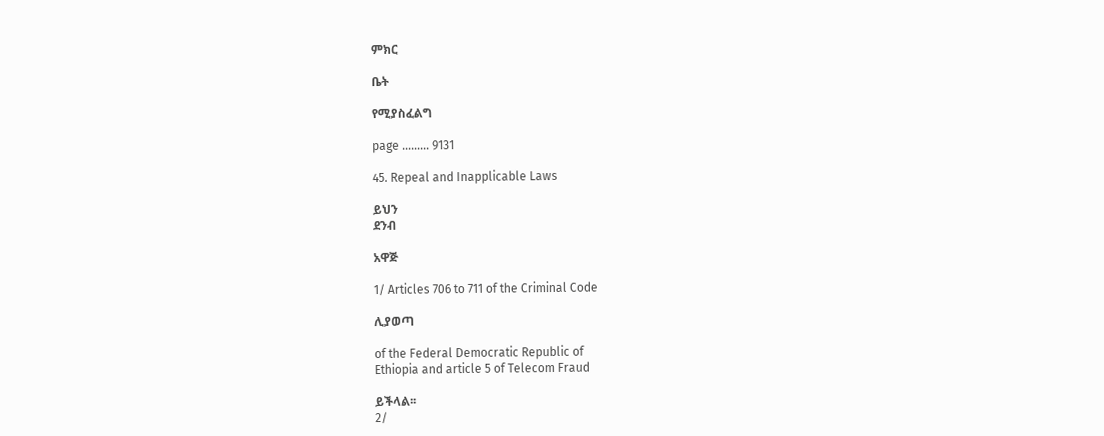ምክር

ቤት

የሚያስፈልግ

page ……... 9131

45. Repeal and Inapplicable Laws

ይህን
ደንብ

አዋጅ

1/ Articles 706 to 711 of the Criminal Code

ሊያወጣ

of the Federal Democratic Republic of
Ethiopia and article 5 of Telecom Fraud

ይችላል፡፡
2/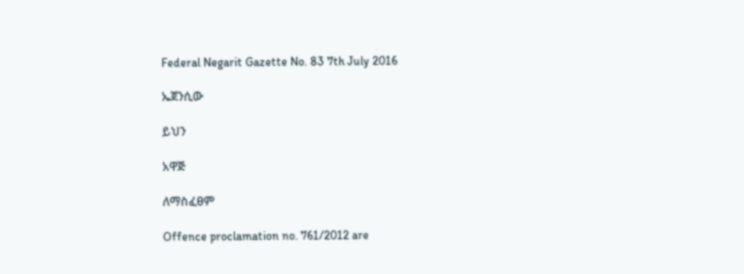Federal Negarit Gazette No. 83 7th July 2016

ኤጀንሲው

ይህን

አዋጅ

ለማስፈፀም

Offence proclamation no. 761/2012 are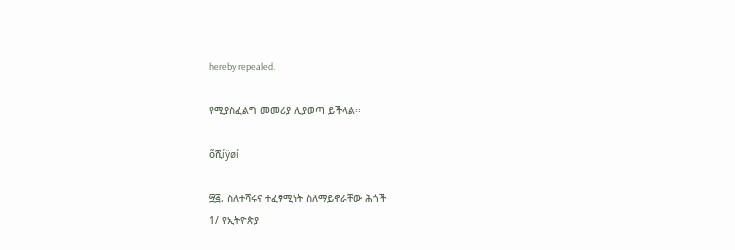hereby repealed.

የሚያስፈልግ መመሪያ ሊያወጣ ይችላል፡፡

õሺíÿøí

፵፭. ስለተሻሩና ተፈፃሚነት ስለማይኖራቸው ሕጎች
1/ የኢትዮጵያ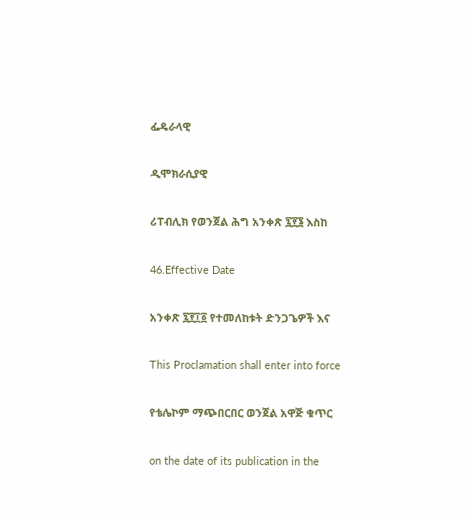ፌዴራላዊ

ዲሞክራሲያዊ

ሪፐብሊክ የወንጀል ሕግ አንቀጽ ፯፻፮ እስከ

46.Effective Date

አንቀጽ ፯፻፲፩ የተመለከቱት ድንጋጌዎች እና

This Proclamation shall enter into force

የቴሌኮም ማጭበርበር ወንጀል አዋጅ ቁጥር

on the date of its publication in the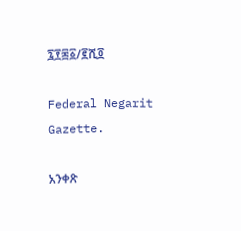፯፻፷፩/፪ሺ፬

Federal Negarit Gazette.

አንቀጽ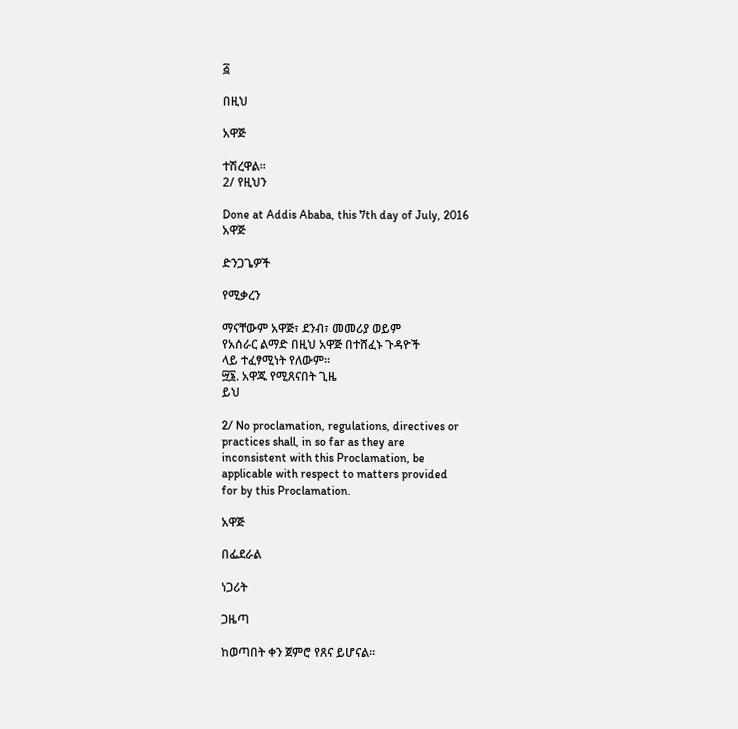፭

በዚህ

አዋጅ

ተሽረዋል።
2/ የዚህን

Done at Addis Ababa, this 7th day of July, 2016
አዋጅ

ድንጋጌዎች

የሚቃረን

ማናቸውም አዋጅ፣ ደንብ፣ መመሪያ ወይም
የአሰራር ልማድ በዚህ አዋጅ በተሸፈኑ ጉዳዮች
ላይ ተፈፃሚነት የለውም፡፡
፵፮. አዋጁ የሚጸናበት ጊዜ
ይህ

2/ No proclamation, regulations, directives or
practices shall, in so far as they are
inconsistent with this Proclamation, be
applicable with respect to matters provided
for by this Proclamation.

አዋጅ

በፌደራል

ነጋሪት

ጋዜጣ

ከወጣበት ቀን ጀምሮ የጸና ይሆናል፡፡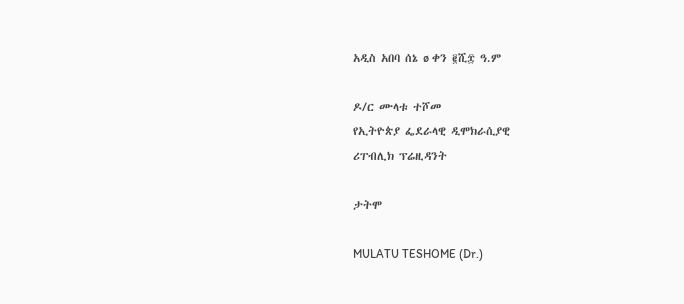አዲስ አበባ ሰኔ ø ቀን ፪ሺ፰ ዓ.ም

ዶ/ር ሙላቱ ተሾመ
የኢትዮጵያ ፌደራላዊ ዲሞክራሲያዊ
ሪፐብሊክ ፕሬዚዳንት

ታትሞ

MULATU TESHOME (Dr.)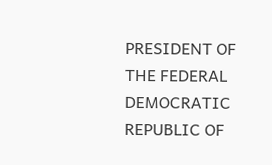PRESIDENT OF THE FEDERAL DEMOCRATIC
REPUBLIC OF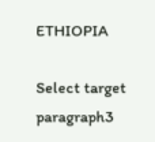ETHIOPIA

Select target paragraph3